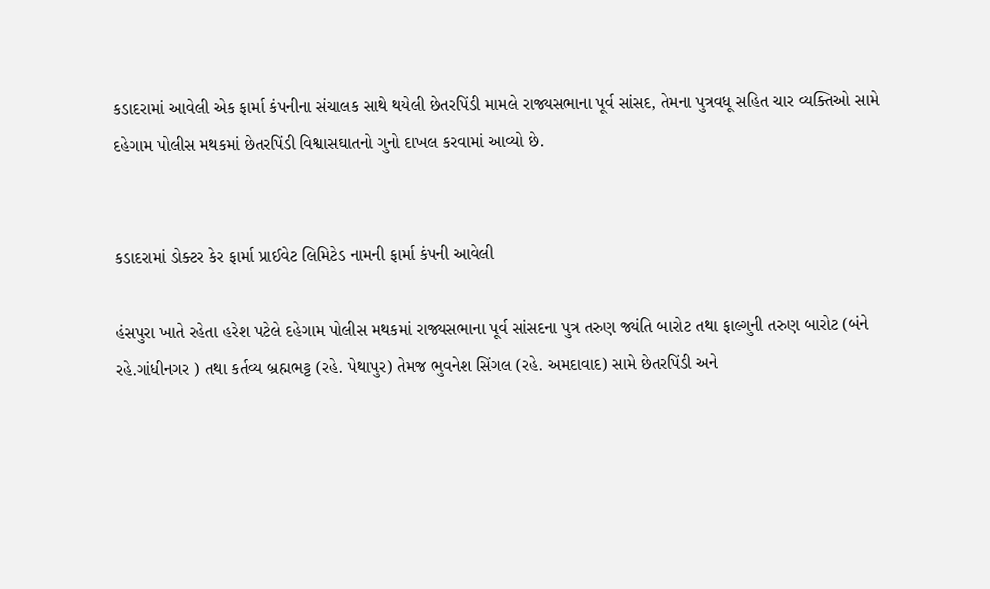કડાદરામાં આવેલી એક ફાર્મા કંપનીના સંચાલક સાથે થયેલી છેતરપિંડી મામલે રાજ્યસભાના પૂર્વ સાંસદ, તેમના પુત્રવધૂ સહિત ચાર વ્યક્તિઓ સામે દહેગામ પોલીસ મથકમાં છેતરપિંડી વિશ્વાસઘાતનો ગુનો દાખલ કરવામાં આવ્યો છે.


કડાદરામાં ડોક્ટર કેર ફાર્મા પ્રાઈવેટ લિમિટેડ નામની ફાર્મા કંપની આવેલી

હંસપુરા ખાતે રહેતા હરેશ પટેલે દહેગામ પોલીસ મથકમાં રાજ્યસભાના પૂર્વ સાંસદના પુત્ર તરુણ જ્યંતિ બારોટ તથા ફાલ્ગુની તરુણ બારોટ (બંને રહે.ગાંધીનગર ) તથા કર્તવ્ય બ્રહ્મભટ્ટ (રહે. પેથાપુર) તેમજ ભુવનેશ સિંગલ (રહે. અમદાવાદ) સામે છેતરપિંડી અને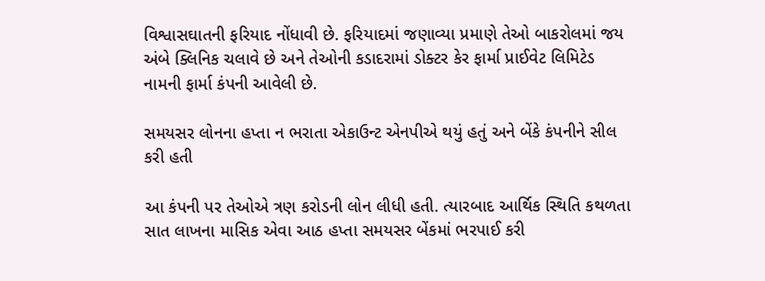વિશ્વાસઘાતની ફરિયાદ નોંધાવી છે. ફરિયાદમાં જણાવ્યા પ્રમાણે તેઓ બાકરોલમાં જય અંબે ક્લિનિક ચલાવે છે અને તેઓની કડાદરામાં ડોક્ટર કેર ફાર્મા પ્રાઈવેટ લિમિટેડ નામની ફાર્મા કંપની આવેલી છે.

સમયસર લોનના હપ્તા ન ભરાતા એકાઉન્ટ એનપીએ થયું હતું અને બેંકે કંપનીને સીલ કરી હતી

આ કંપની પર તેઓએ ત્રણ કરોડની લોન લીધી હતી. ત્યારબાદ આર્થિક સ્થિતિ કથળતા સાત લાખના માસિક એવા આઠ હપ્તા સમયસર બેંકમાં ભરપાઈ કરી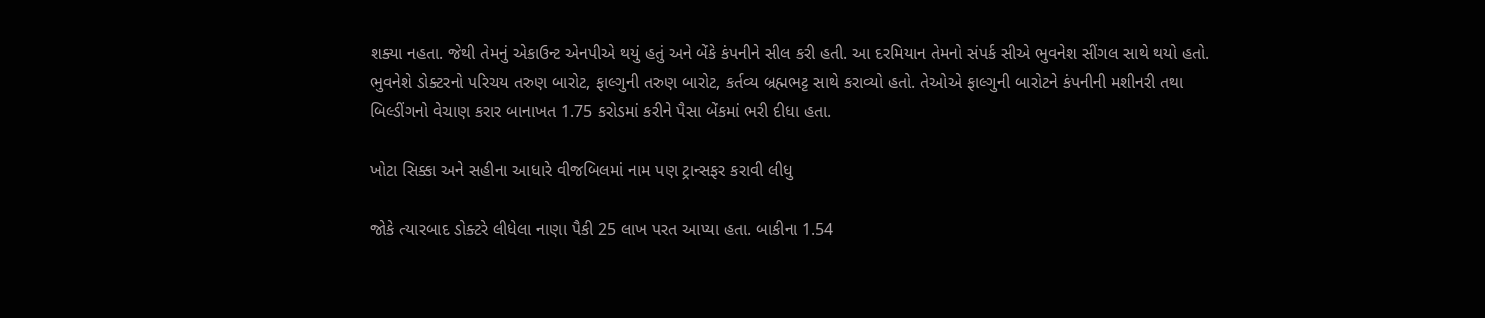શક્યા નહતા. જેથી તેમનું એકાઉન્ટ એનપીએ થયું હતું અને બેંકે કંપનીને સીલ કરી હતી. આ દરમિયાન તેમનો સંપર્ક સીએ ભુવનેશ સીંગલ સાથે થયો હતો. ભુવનેશે ડોક્ટરનો પરિચય તરુણ બારોટ, ફાલ્ગુની તરુણ બારોટ, કર્તવ્ય બ્રહ્મભટ્ટ સાથે કરાવ્યો હતો. તેઓએ ફાલ્ગુની બારોટને કંપનીની મશીનરી તથા બિલ્ડીંગનો વેચાણ કરાર બાનાખત 1.75 કરોડમાં કરીને પૈસા બેંકમાં ભરી દીધા હતા.

ખોટા સિક્કા અને સહીના આધારે વીજબિલમાં નામ પણ ટ્રાન્સફર કરાવી લીધુ

જોકે ત્યારબાદ ડોક્ટરે લીધેલા નાણા પૈકી 25 લાખ પરત આપ્યા હતા. બાકીના 1.54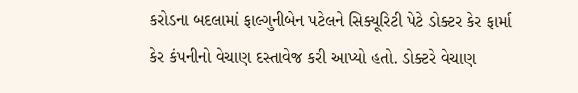કરોડના બદલામાં ફાલ્ગુનીબેન પટેલને સિક્યૂરિટી પેટે ડોક્ટર કેર ફાર્મા કેર કંપનીનો વેચાણ દસ્તાવેજ કરી આપ્યો હતો. ડોક્ટરે વેચાણ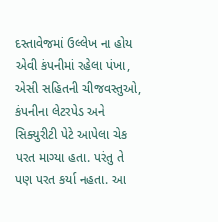દસ્તાવેજમાં ઉલ્લેખ ના હોય એવી કંપનીમાં રહેલા પંખા, એસી સહિતની ચીજવસ્તુઓ, કંપનીના લેટરપેડ અને સિક્યુરીટી પેટે આપેલા ચેક પરત માગ્યા હતા. પરંતુ તે પણ પરત કર્યા નહતા. આ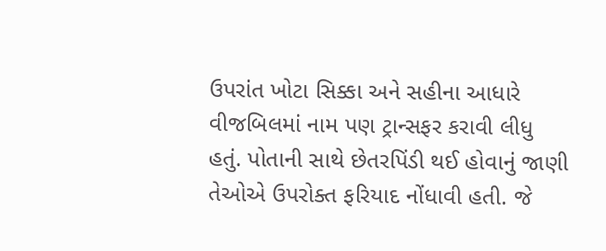ઉપરાંત ખોટા સિક્કા અને સહીના આધારે વીજબિલમાં નામ પણ ટ્રાન્સફર કરાવી લીધુ હતું. પોતાની સાથે છેતરપિંડી થઈ હોવાનું જાણી તેઓએ ઉપરોક્ત ફરિયાદ નોંધાવી હતી. જે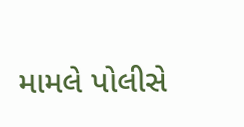મામલે પોલીસે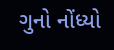ગુનો નોંધ્યો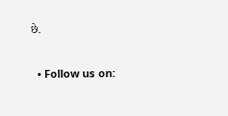છે.


  • Follow us on: